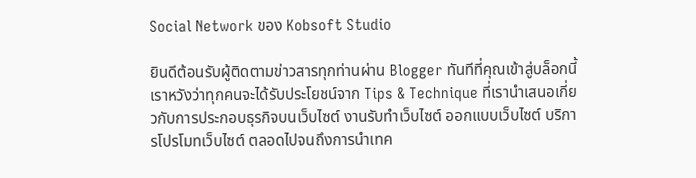Social Network ของ Kobsoft Studio

ยินดีต้อนรับผู้ติดตามข่าวสารทุกท่านผ่าน Blogger ทันทีที่คุณเข้าสู่บล็อกนี้เราหวังว่าทุกคนจะได้รับประโยชน์จาก Tips & Technique ที่เรานำเสนอเกี่ยวกับการประกอบธุรกิจบนเว็บไซต์ งานรับทำเว็บไซต์ ออกแบบเว็บไซต์ บริการโปรโมทเว็บไซต์ ตลอดไปจนถึงการนำเทค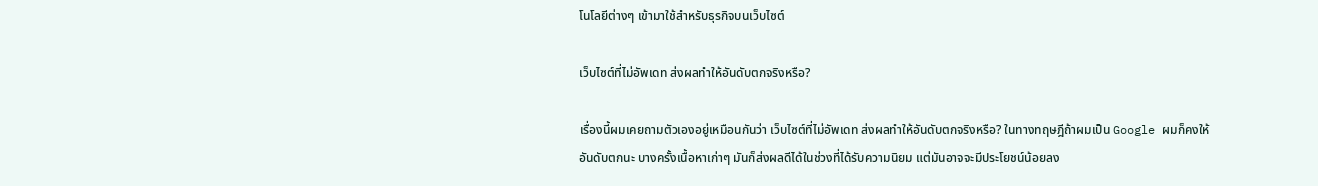โนโลยีต่างๆ เข้ามาใช้สำหรับธุรกิจบนเว็บไซต์

เว็บไซต์ที่ไม่อัพเดท ส่งผลทำให้อันดับตกจริงหรือ?

เรื่องนี้ผมเคยถามตัวเองอยู่เหมือนกันว่า เว็บไซต์ที่ไม่อัพเดท ส่งผลทำให้อันดับตกจริงหรือ? ในทางทฤษฎีถ้าผมเป็น Google ผมก็คงให้อันดับตกนะ บางครั้งเนื้อหาเก่าๆ มันก็ส่งผลดีได้ในช่วงที่ได้รับความนิยม แต่มันอาจจะมีประโยชน์น้อยลง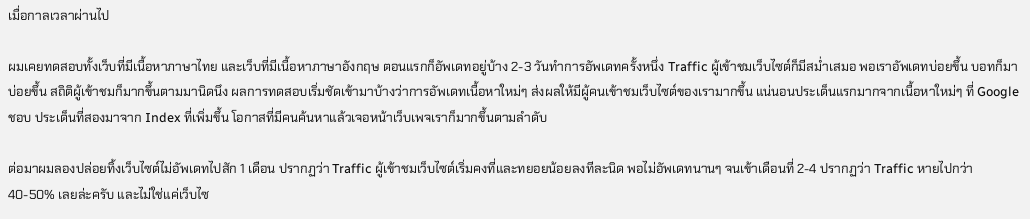เมื่อกาลเวลาผ่านไป

ผมเคยทดสอบทั้งเว็บที่มีเนื้อหาภาษาไทย และเว็บที่มีเนื้อหาภาษาอังกฤษ ตอนแรกก็อัพเดทอยู่บ้าง 2-3 วันทำการอัพเดทครั้งหนึ่ง Traffic ผู้เข้าชมเว็บไซต์ก็มีสม่ำเสมอ พอเราอัพเดทบ่อยขึ้น บอทก็มาบ่อยขึ้น สถิติผู้เข้าชมก็มากขึ้นตามมานิดนึง ผลการทดสอบเริ่มชัดเข้ามาบ้างว่าการอัพเดทเนื้อหาใหม่ๆ ส่งผลให้มีผู้คนเข้าชมเว็บไซต์ของเรามากขึ้น แน่นอนประเด็นแรกมากจากเนื้อหาใหม่ๆ ที่ Google ชอบ ประเด็นที่สองมาจาก Index ที่เพิ่มขึ้น โอกาสที่มีคนค้นหาแล้วเจอหน้าเว็บเพจเราก็มากขึ้นตามลำดับ

ต่อมาผมลองปล่อยทิ้งเว็บไซต์ไม่อัพเดทไปสัก 1 เดือน ปรากฏว่า Traffic ผู้เข้าชมเว็บไซต์เริ่มคงที่และทยอยน้อยลงทีละนิด พอไม่อัพเดทนานๆ จนเข้าเดือนที่ 2-4 ปรากฏว่า Traffic หายไปกว่า 40-50% เลยล่ะครับ และไม่ใช่แค่เว็บไซ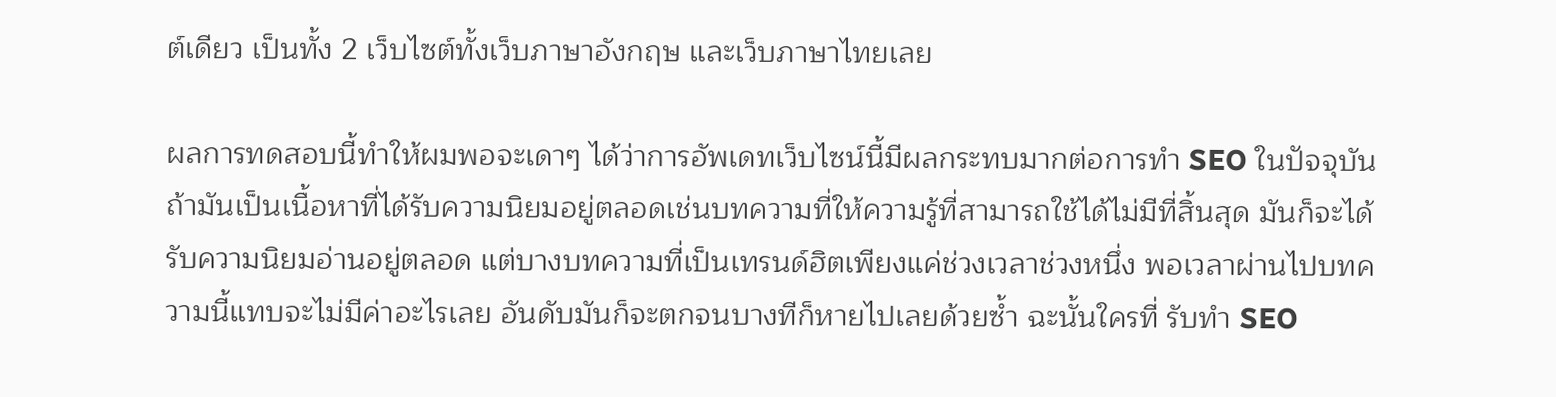ต์เดียว เป็นทั้ง 2 เว็บไซต์ทั้งเว็บภาษาอังกฤษ และเว็บภาษาไทยเลย

ผลการทดสอบนี้ทำให้ผมพอจะเดาๆ ได้ว่าการอัพเดทเว็บไซน์นี้มีผลกระทบมากต่อการทำ SEO ในปัจจุบัน ถ้ามันเป็นเนื้อหาที่ได้รับความนิยมอยู่ตลอดเช่นบทความที่ให้ความรู้ที่สามารถใช้ได้ไม่มีที่สิ้นสุด มันก็จะได้รับความนิยมอ่านอยู่ตลอด แต่บางบทความที่เป็นเทรนด์ฮิตเพียงแค่ช่วงเวลาช่วงหนึ่ง พอเวลาผ่านไปบทความนี้แทบจะไม่มีค่าอะไรเลย อันดับมันก็จะตกจนบางทีก็หายไปเลยด้วยซ้ำ ฉะนั้นใครที่ รับทำ SEO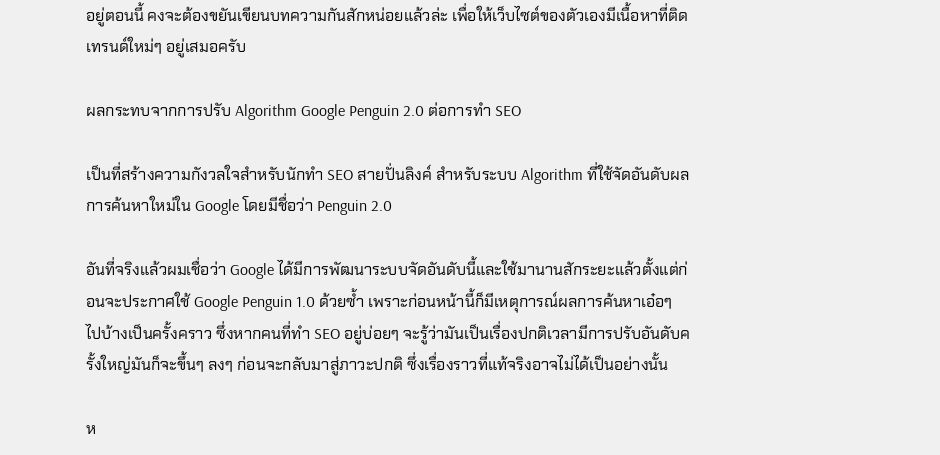อยู่ตอนนี้ คงจะต้องขยันเขียนบทความกันสักหน่อยแล้วล่ะ เพื่อให้เว็บไซต์ของตัวเองมีเนื้อหาที่ติดเทรนด์ใหม่ๆ อยู่เสมอครับ

ผลกระทบจากการปรับ Algorithm Google Penguin 2.0 ต่อการทำ SEO

เป็นที่สร้างความกังวลใจสำหรับนักทำ SEO สายปั่นลิงค์ สำหรับระบบ Algorithm ที่ใช้จัดอันดับผลการค้นหาใหม่ใน Google โดยมีชื่อว่า Penguin 2.0

อันที่จริงแล้วผมเชื่อว่า Google ได้มีการพัฒนาระบบจัดอันดับนี้และใช้มานานสักระยะแล้วตั้งแต่ก่อนจะประกาศใช้ Google Penguin 1.0 ด้วยซ้ำ เพราะก่อนหน้านี้ก็มีเหตุการณ์ผลการค้นหาเอ๋อๆ ไปบ้างเป็นครั้งคราว ซึ่งหากคนที่ทำ SEO อยู่บ่อยๆ จะรู้ว่ามันเป็นเรื่องปกติเวลามีการปรับอันดับครั้งใหญ่มันก็จะขึ้นๆ ลงๆ ก่อนจะกลับมาสู่ภาวะปกติ ซึ่งเรื่องราวที่แท้จริงอาจไม่ได้เป็นอย่างนั้น

ห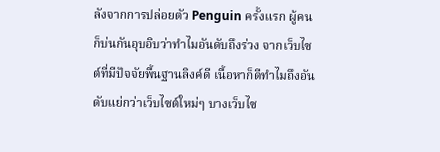ลังจากการปล่อยตัว Penguin ครั้งแรก ผู้คนก็บ่นกันอุบอิบว่าทำไมอันดับถึงร่วง จากเว็บไซต์ที่มีปัจจัยพื้นฐานลิงค์ดี เนื้อหาก็ดีทำไมถึงอันดับแย่กว่าเว็บไซต์ใหม่ๆ บางเว็บไซ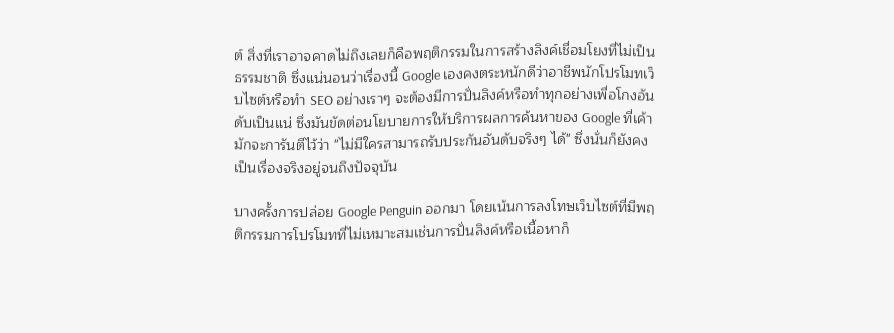ต์ สิ่งที่เราอาจคาดไม่ถึงเลยก็คือพฤติกรรมในการสร้างลิงค์เชื่อมโยงที่ไม่เป็นธรรมชาติ ซึ่งแน่นอนว่าเรื่องนี้ Google เองคงตระหนักดีว่าอาชีพนักโปรโมทเว็บไซต์หรือทำ SEO อย่างเราๆ จะต้องมีการปั่นลิงค์หรือทำทุกอย่างเพื่อโกงอันดับเป็นแน่ ซึ่งมันขัดต่อนโยบายการให้บริการผลการค้นหาของ Google ที่เค้ามักจะการันตีไว้ว่า "ไม่มีใครสามารถรับประกันอันดับจริงๆ ได้" ซึ่งนั่นก็ยังคงเป็นเรื่องจริงอยู่จนถึงปัจจุบัน

บางครั้งการปล่อย Google Penguin ออกมา โดยเน้นการลงโทษเว็บไซต์ที่มีพฤติกรรมการโปรโมทที่ไม่เหมาะสมเช่นการปั่นลิงค์หรือเนื้อหาก็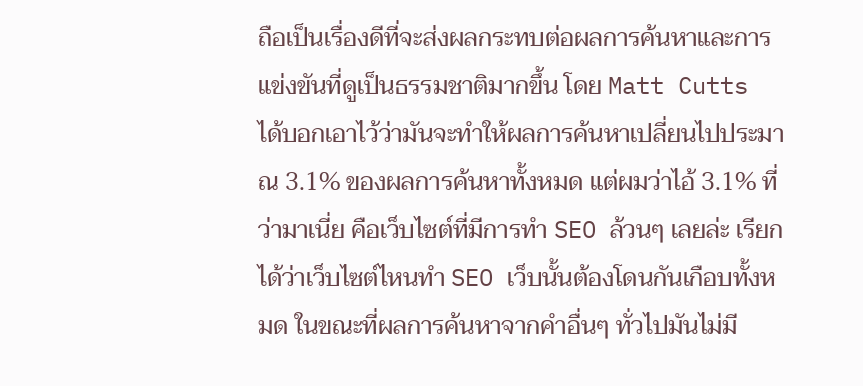ถือเป็นเรื่องดีที่จะส่งผลกระทบต่อผลการค้นหาและการแข่งขันที่ดูเป็นธรรมชาติมากขึ้น โดย Matt Cutts ได้บอกเอาไว้ว่ามันจะทำให้ผลการค้นหาเปลี่ยนไปประมาณ 3.1% ของผลการค้นหาทั้งหมด แต่ผมว่าไอ้ 3.1% ที่ว่ามาเนี่ย คือเว็บไซต์ที่มีการทำ SEO ล้วนๆ เลยล่ะ เรียกได้ว่าเว็บไซต์ไหนทำ SEO เว็บนั้นต้องโดนกันเกือบทั้งหมด ในขณะที่ผลการค้นหาจากคำอื่นๆ ทั่วไปมันไม่มี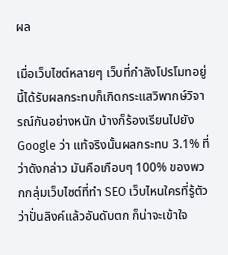ผล

เมื่อเว็บไซต์หลายๆ เว็บที่กำลังโปรโมทอยู่นี้ได้รับผลกระทบก็เกิดกระแสวิพากษ์วิจารณ์กันอย่างหนัก บ้างก็ร้องเรียนไปยัง Google ว่า แท้จริงนั้นผลกระทบ 3.1% ที่ว่าดังกล่าว มันคือเกือบๆ 100% ของพวกกลุ่มเว็บไซต์ที่ทำ SEO เว็บไหนใครที่รู้ตัวว่าปั่นลิงค์แล้วอันดับตก ก็น่าจะเข้าใจ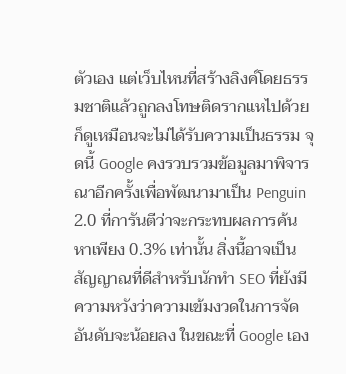ตัวเอง แต่เว็บไหนที่สร้างลิงค์โดยธรรมชาติแล้วถูกลงโทษติดรากแหไปด้วย ก็ดูเหมือนจะไม่ได้รับความเป็นธรรม จุดนี้ Google คงรวบรวมข้อมูลมาพิจารณาอีกครั้งเพื่อพัฒนามาเป็น Penguin 2.0 ที่การันตีว่าจะกระทบผลการค้นหาเพียง 0.3% เท่านั้น สิ่งนี้อาจเป็นสัญญาณที่ดีสำหรับนักทำ SEO ที่ยังมีความหวังว่าความเข้มงวดในการจัดอันดับจะน้อยลง ในขณะที่ Google เอง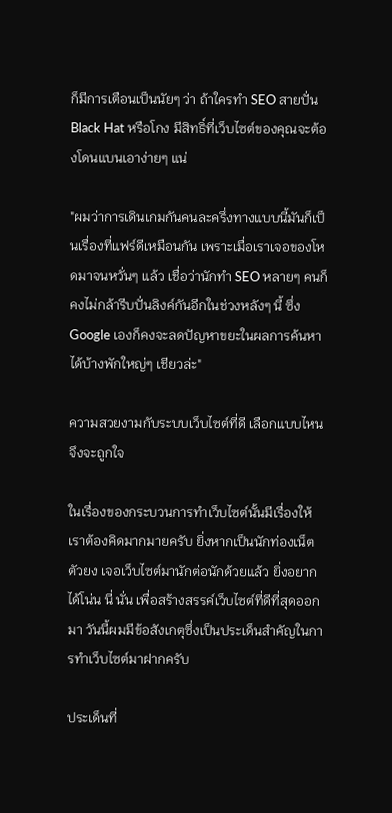ก็มีการเตือนเป็นนัยๆ ว่า ถ้าใครทำ SEO สายปั่น Black Hat หรือโกง มีสิทธิ์ที่เว็บไซต์ของคุณจะต้องโดนแบนเอาง่ายๆ แน่

"ผมว่าการเดินเกมกันคนละครึ่งทางแบบนี้มันก็เป็นเรื่องที่แฟร์ดีเหมือนกัน เพราะเมื่อเราเจอของโหดมาจนหวั่นๆ แล้ว เชื่อว่านักทำ SEO หลายๆ คนก็คงไม่กล้ารีบปั่นลิงค์กันอีกในช่วงหลังๆ นี้ ซึ่ง Google เองก็คงจะลดปัญหาขยะในผลการค้นหาได้บ้างพักใหญ่ๆ เชียวล่ะ"

ความสวยงามกับระบบเว็บไซต์ที่ดี เลือกแบบไหนจึงจะถูกใจ

ในเรื่องของกระบวนการทำเว็บไซต์นั้นมีเรื่องให้เราต้องคิดมากมายครับ ยิ่งหากเป็นนักท่องเน็ตตัวยง เจอเว็บไซต์มานักต่อนักด้วยแล้ว ยิ่งอยากได้โน่น นี่ นั่น เพื่อสร้างสรรค์เว็บไซต์ที่ดีที่สุดออกมา วันนี้ผมมีข้อสังเกตุซึ่งเป็นประเด็นสำคัญในการทำเว็บไซต์มาฝากครับ

ประเด็นที่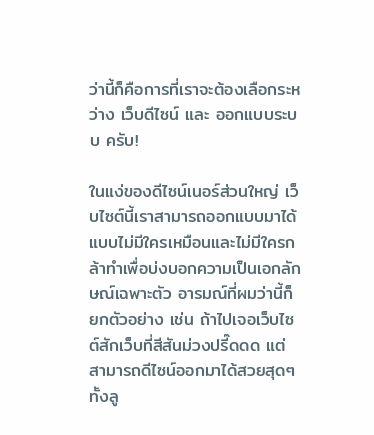ว่านี้ก็คือการที่เราจะต้องเลือกระหว่าง เว็บดีไซน์ และ ออกแบบระบบ ครับ!

ในแง่ของดีไซน์เนอร์ส่วนใหญ่ เว็บไซต์นี้เราสามารถออกแบบมาได้แบบไม่มีใครเหมือนและไม่มีใครกล้าทำเพื่อบ่งบอกความเป็นเอกลักษณ์เฉพาะตัว อารมณ์ที่ผมว่านี้ก็ยกตัวอย่าง เช่น ถ้าไปเจอเว็บไซต์สักเว็บที่สีสันม่วงปรี๊ดดด แต่สามารถดีไซน์ออกมาได้สวยสุดๆ ทั้งลู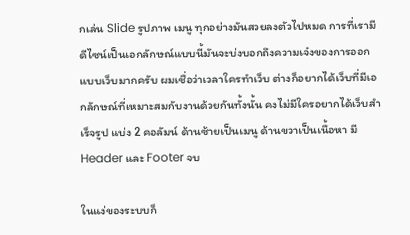กเล่น Slide รูปภาพ เมนู ทุกอย่างมันสวยลงตัวไปหมด การที่เรามีดีไซน์เป็นเอกลักษณ์แบบนี้มันจะบ่งบอกถึงความเจ๋งของการออกแบบเว็บมากครับ ผมเชื่อว่าเวลาใครทำเว็บ ต่างก็อยากได้เว็บที่มีเอกลักษณ์ที่เหมาะสมกับงานด้วยกันทั้งนั้น คงไม่มีใครอยากได้เว็บสำเร็จรูป แบ่ง 2 คอลัมน์ ด้านซ้ายเป็นเมนู ด้านขวาเป็นเนื้อหา มี Header และ Footer จบ

ในแง่ของระบบก็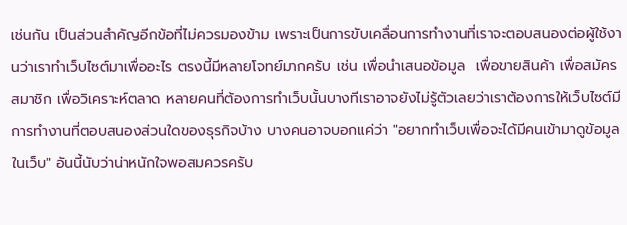เช่นกัน เป็นส่วนสำคัญอีกข้อที่ไม่ควรมองข้าม เพราะเป็นการขับเคลื่อนการทำงานที่เราจะตอบสนองต่อผู้ใช้งานว่าเราทำเว็บไซต์มาเพื่ออะไร ตรงนี้มีหลายโจทย์มากครับ เช่น เพื่อนำเสนอข้อมูล  เพื่อขายสินค้า เพื่อสมัครสมาชิก เพื่อวิเคราะห์ตลาด หลายคนที่ต้องการทำเว็บนั้นบางทีเราอาจยังไม่รู้ตัวเลยว่าเราต้องการให้เว็บไซต์มีการทำงานที่ตอบสนองส่วนใดของธุรกิจบ้าง บางคนอาจบอกแค่ว่า "อยากทำเว็บเพื่อจะได้มีคนเข้ามาดูข้อมูลในเว็บ" อันนี้นับว่าน่าหนักใจพอสมควรครับ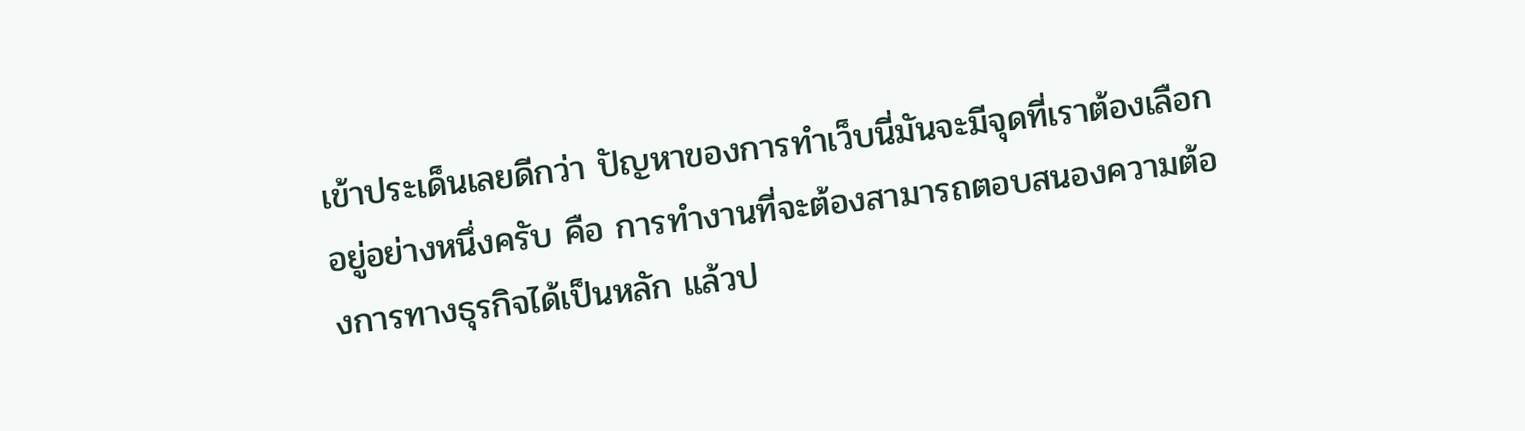เข้าประเด็นเลยดีกว่า ปัญหาของการทำเว็บนี่มันจะมีจุดที่เราต้องเลือกอยู่อย่างหนึ่งครับ คือ การทำงานที่จะต้องสามารถตอบสนองความต้องการทางธุรกิจได้เป็นหลัก แล้วป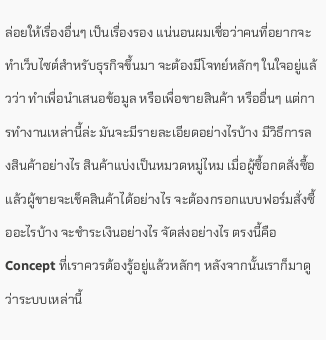ล่อยให้เรื่องอื่นๆ เป็นเรื่องรอง แน่นอนผมเชื่อว่าคนที่อยากจะทำเว็บไซต์สำหรับธุรกิจขึ้นมา จะต้องมีโจทย์หลักๆ ในใจอยู่แล้วว่า ทำเพื่อนำเสนอข้อมูล หรือเพื่อขายสินค้า หรืออื่นๆ แต่การทำงานเหล่านี้ล่ะ มันจะมีรายละเอียดอย่างไรบ้าง มีวิธีการลงสินค้าอย่างไร สินค้าแบ่งเป็นหมวดหมู่ไหม เมื่อผู้ซื้อกดสั่งซื้อแล้วผู้ขายจะเช็คสินค้าได้อย่างไร จะต้องกรอกแบบฟอร์มสั่งซื้ออะไรบ้าง จะชำระเงินอย่างไร จัดส่งอย่างไร ตรงนี้คือ Concept ที่เราควรต้องรู้อยู่แล้วหลักๆ หลังจากนั้นเราก็มาดูว่าระบบเหล่านี้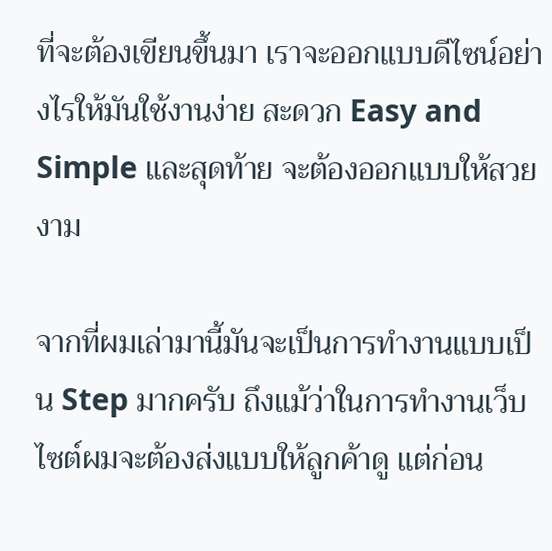ที่จะต้องเขียนขึ้นมา เราจะออกแบบดีไซน์อย่างไรให้มันใช้งานง่าย สะดวก Easy and Simple และสุดท้าย จะต้องออกแบบให้สวยงาม

จากที่ผมเล่ามานี้มันจะเป็นการทำงานแบบเป็น Step มากครับ ถึงแม้ว่าในการทำงานเว็บไซต์ผมจะต้องส่งแบบให้ลูกค้าดู แต่ก่อน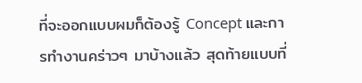ที่จะออกแบบผมก็ต้องรู้ Concept และการทำงานคร่าวๆ มาบ้างแล้ว สุดท้ายแบบที่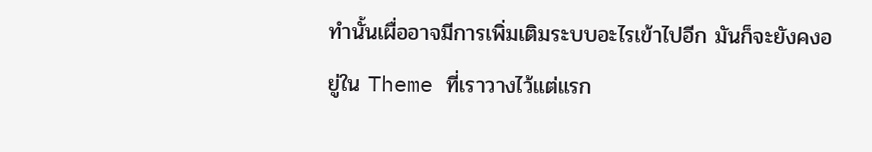ทำนั้นเผื่ออาจมีการเพิ่มเติมระบบอะไรเข้าไปอีก มันก็จะยังคงอยู่ใน Theme ที่เราวางไว้แต่แรก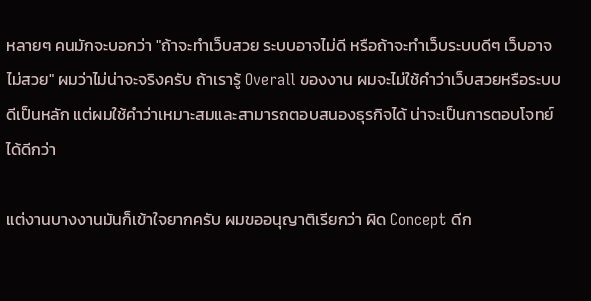หลายๆ คนมักจะบอกว่า "ถ้าจะทำเว็บสวย ระบบอาจไม่ดี หรือถ้าจะทำเว็บระบบดีๆ เว็บอาจไม่สวย" ผมว่าไม่น่าจะจริงครับ ถ้าเรารู้ Overall ของงาน ผมจะไม่ใช้คำว่าเว็บสวยหรือระบบดีเป็นหลัก แต่ผมใช้คำว่าเหมาะสมและสามารถตอบสนองธุรกิจได้ น่าจะเป็นการตอบโจทย์ได้ดีกว่า

แต่งานบางงานมันก็เข้าใจยากครับ ผมขออนุญาติเรียกว่า ผิด Concept ดีก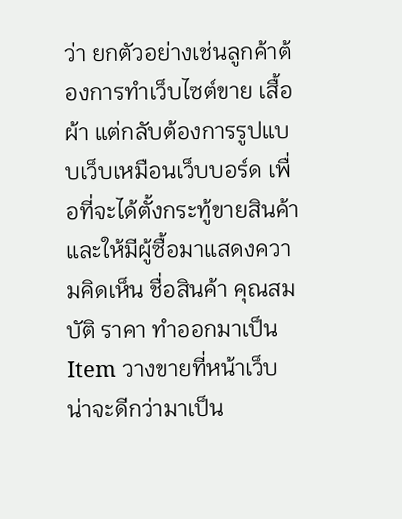ว่า ยกตัวอย่างเช่นลูกค้าต้องการทำเว็บไซต์ขาย เสื้อผ้า แต่กลับต้องการรูปแบบเว็บเหมือนเว็บบอร์ด เพื่อที่จะได้ตั้งกระทู้ขายสินค้า และให้มีผู้ซื้อมาแสดงความคิดเห็น ชื่อสินค้า คุณสมบัติ ราคา ทำออกมาเป็น Item วางขายที่หน้าเว็บ น่าจะดีกว่ามาเป็น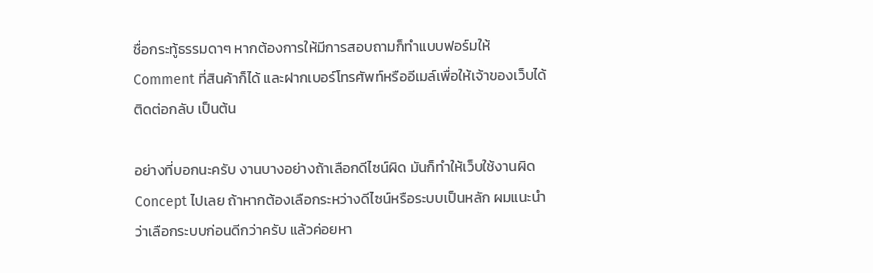ชื่อกระทู้ธรรมดาๆ หากต้องการให้มีการสอบถามก็ทำแบบฟอร์มให้ Comment ที่สินค้าก็ได้ และฝากเบอร์โทรศัพท์หรืออีเมล์เพื่อให้เจ้าของเว็บได้ติดต่อกลับ เป็นต้น

อย่างที่บอกนะครับ งานบางอย่างถ้าเลือกดีไซน์ผิด มันก็ทำให้เว็บใช้งานผิด Concept ไปเลย ถ้าหากต้องเลือกระหว่างดีไซน์หรือระบบเป็นหลัก ผมแนะนำว่าเลือกระบบก่อนดีกว่าครับ แล้วค่อยหา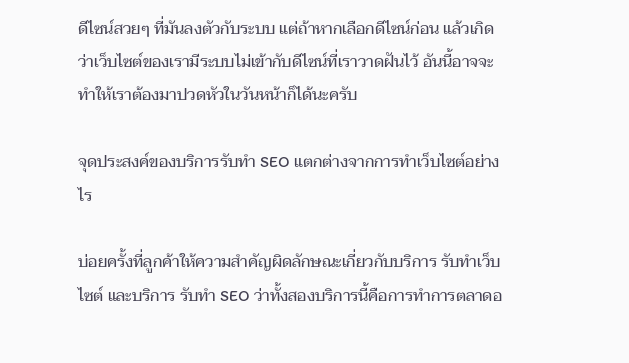ดีไซน์สวยๆ ที่มันลงตัวกับระบบ แต่ถ้าหากเลือกดีไซน์ก่อน แล้วเกิดว่าเว็บไซต์ของเรามีระบบไม่เข้ากับดีไซน์ที่เราวาดฝันไว้ อันนี้อาจจะทำให้เราต้องมาปวดหัวในวันหน้าก็ได้นะครับ

จุดประสงค์ของบริการรับทำ SEO แตกต่างจากการทำเว็บไซต์อย่างไร

บ่อยครั้งที่ลูกค้าให้ความสำคัญผิดลักษณะเกี่ยวกับบริการ รับทำเว็บไซต์ และบริการ รับทำ SEO ว่าทั้งสองบริการนี้คือการทำการตลาดอ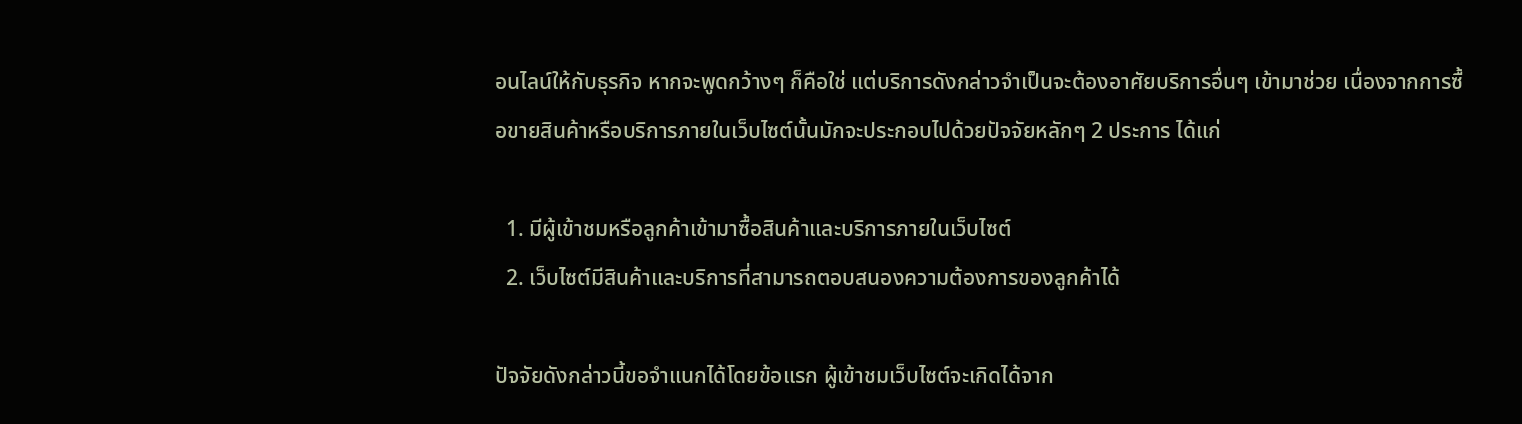อนไลน์ให้กับธุรกิจ หากจะพูดกว้างๆ ก็คือใช่ แต่บริการดังกล่าวจำเป็นจะต้องอาศัยบริการอื่นๆ เข้ามาช่วย เนื่องจากการซื้อขายสินค้าหรือบริการภายในเว็บไซต์นั้นมักจะประกอบไปด้วยปัจจัยหลักๆ 2 ประการ ได้แก่

  1. มีผู้เข้าชมหรือลูกค้าเข้ามาซื้อสินค้าและบริการภายในเว็บไซต์
  2. เว็บไซต์มีสินค้าและบริการที่สามารถตอบสนองความต้องการของลูกค้าได้

ปัจจัยดังกล่าวนี้ขอจำแนกได้โดยข้อแรก ผู้เข้าชมเว็บไซต์จะเกิดได้จาก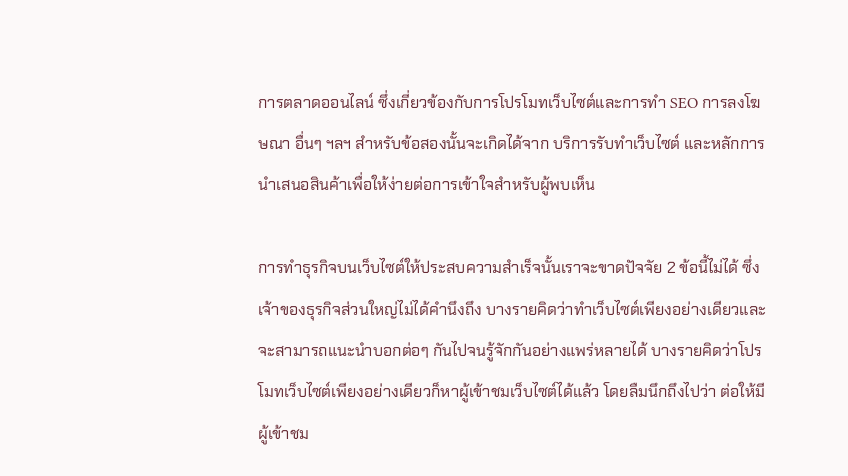การตลาดออนไลน์ ซึ่งเกี่ยวข้องกับการโปรโมทเว็บไซต์และการทำ SEO การลงโฆษณา อื่นๆ ฯลฯ สำหรับข้อสองนั้นจะเกิดได้จาก บริการรับทำเว็บไซต์ และหลักการนำเสนอสินค้าเพื่อให้ง่ายต่อการเข้าใจสำหรับผู้พบเห็น

การทำธุรกิจบนเว็บไซต์ให้ประสบความสำเร็จนั้นเราจะขาดปัจจัย 2 ข้อนี้ไม่ได้ ซึ่งเจ้าของธุรกิจส่วนใหญ่ไม่ได้คำนึงถึง บางรายคิดว่าทำเว็บไซต์เพียงอย่างเดียวและจะสามารถแนะนำบอกต่อๆ กันไปจนรู้จักกันอย่างแพร่หลายได้ บางรายคิดว่าโปรโมทเว็บไซต์เพียงอย่างเดียวก็หาผู้เข้าชมเว็บไซต์ได้แล้ว โดยลืมนึกถึงไปว่า ต่อให้มีผู้เข้าชม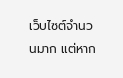เว็บไซต์จำนวนมาก แต่หาก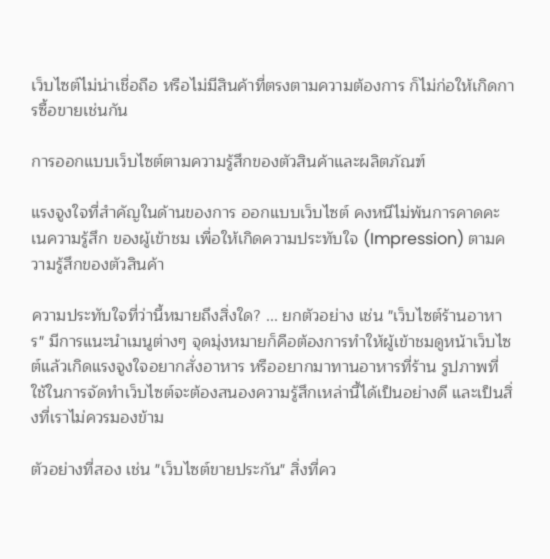เว็บไซต์ไม่น่าเชื่อถือ หรือไม่มีสินค้าที่ตรงตามความต้องการ ก็ไม่ก่อให้เกิดการซื้อขายเช่นกัน

การออกแบบเว็บไซต์ตามความรู้สึกของตัวสินค้าและผลิตภัณฑ์

แรงจูงใจที่สำคัญในด้านของการ ออกแบบเว็บไซต์ คงหนีไม่พ้นการคาดคะเนความรู้สึก ของผู้เข้าชม เพื่อให้เกิดความประทับใจ (Impression) ตามความรู้สึกของตัวสินค้า

ความประทับใจที่ว่านี้หมายถึงสิ่งใด? ... ยกตัวอย่าง เช่น "เว็บไซต์ร้านอาหาร" มีการแนะนำเมนูต่างๆ จุดมุ่งหมายก็คือต้องการทำให้ผู้เข้าชมดูหน้าเว็บไซต์แล้วเกิดแรงจูงใจอยากสั่งอาหาร หรืออยากมาทานอาหารที่ร้าน รูปภาพที่ใช้ในการจัดทำเว็บไซต์จะต้องสนองความรู้สึกเหล่านี้ได้เป็นอย่างดี และเป็นสิ่งที่เราไม่ควรมองข้าม

ตัวอย่างที่สอง เช่น "เว็บไซต์ขายประกัน" สิ่งที่คว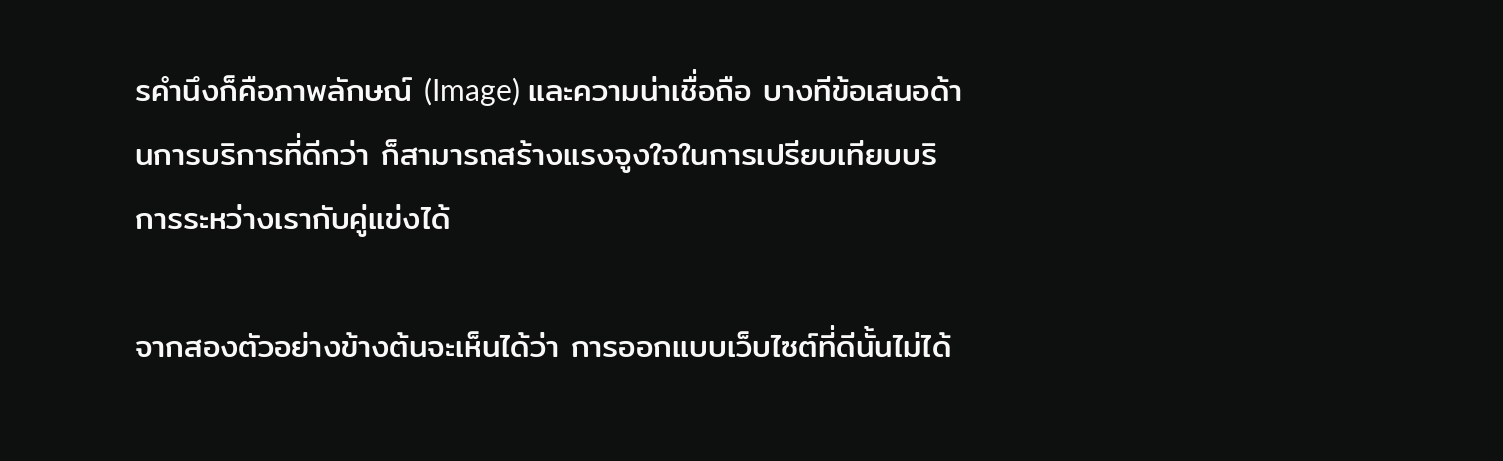รคำนึงก็คือภาพลักษณ์ (Image) และความน่าเชื่อถือ บางทีข้อเสนอด้านการบริการที่ดีกว่า ก็สามารถสร้างแรงจูงใจในการเปรียบเทียบบริการระหว่างเรากับคู่แข่งได้

จากสองตัวอย่างข้างต้นจะเห็นได้ว่า การออกแบบเว็บไซต์ที่ดีนั้นไม่ได้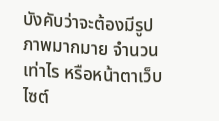บังคับว่าจะต้องมีรูปภาพมากมาย จำนวนเท่าไร หรือหน้าตาเว็บไซต์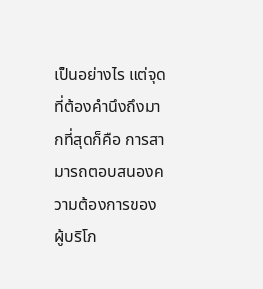เป็นอย่างไร แต่จุดที่ต้องคำนึงถึงมากที่สุดก็คือ การสามารถตอบสนองความต้องการของผู้บริโภ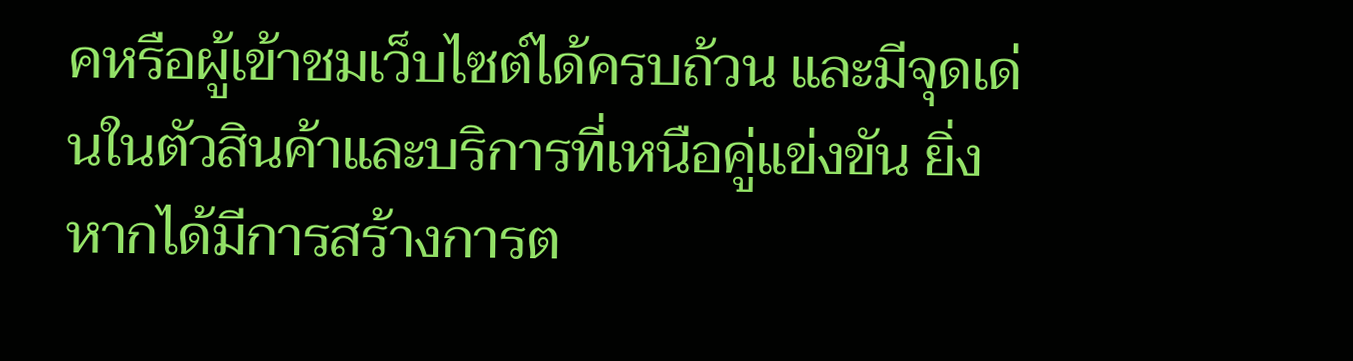คหรือผู้เข้าชมเว็บไซต์ได้ครบถ้วน และมีจุดเด่นในตัวสินค้าและบริการที่เหนือคู่แข่งขัน ยิ่งหากได้มีการสร้างการต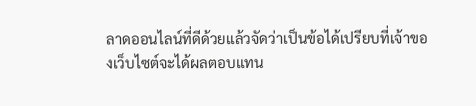ลาดออนไลน์ที่ดีด้วยแล้วจัดว่าเป็นข้อได้เปรียบที่เจ้าของเว็บไซต์จะได้ผลตอบแทน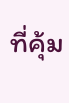ที่คุ้ม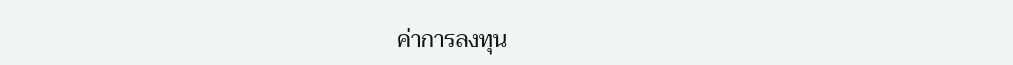ค่าการลงทุน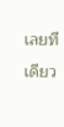เลยทีเดียว